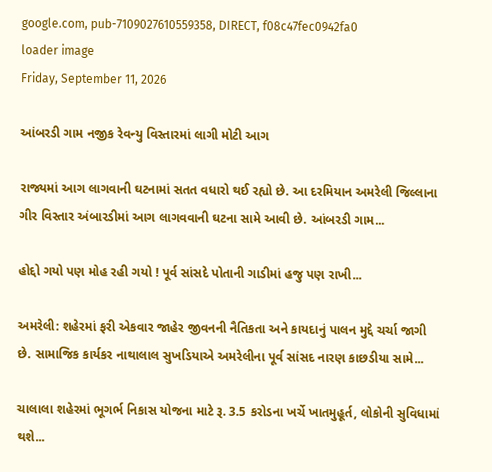google.com, pub-7109027610559358, DIRECT, f08c47fec0942fa0
loader image
Friday, September 11, 2026

આંબરડી ગામ નજીક રેવન્યુ વિસ્તારમાં લાગી મોટી આગ

રાજ્યમાં આગ લાગવાની ઘટનામાં સતત વધારો થઈ રહ્યો છે. આ દરમિયાન અમરેલી જિલ્લાના ગીર વિસ્તાર અંબારડીમાં આગ લાગવવાની ઘટના સામે આવી છે. આંબરડી ગામ...

હોદ્દો ગયો પણ મોહ રહી ગયો ! પૂર્વ સાંસદે પોતાની ગાડીમાં હજુ પણ રાખી...

અમરેલી: શહેરમાં ફરી એકવાર જાહેર જીવનની નૈતિકતા અને કાયદાનું પાલન મુદ્દે ચર્ચા જાગી છે. સામાજિક કાર્યકર નાથાલાલ સુખડિયાએ અમરેલીના પૂર્વ સાંસદ નારણ કાછડીયા સામે...

ચાલાલા શહેરમાં ભૂગર્ભ નિકાસ યોજના માટે રૂ. 3.5 કરોડના ખર્ચે ખાતમુહૂર્ત, લોકોની સુવિધામાં થશે...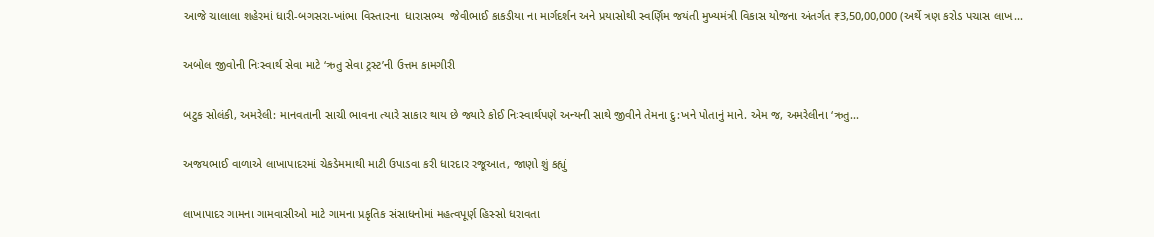આજે ચાલાલા શહેરમાં ધારી-બગસરા-ખાંભા વિસ્તારના  ધારાસભ્ય  જેવીભાઈ કાકડીયા ના માર્ગદર્શન અને પ્રયાસોથી સ્વર્ણિમ જયંતી મુખ્યમંત્રી વિકાસ યોજના અંતર્ગત ₹3,50,00,000 (અર્થે ત્રણ કરોડ પચાસ લાખ...

અબોલ જીવોની નિઃસ્વાર્થ સેવા માટે ‘ઋતુ સેવા ટ્રસ્ટ’ની ઉત્તમ કામગીરી

બટુક સોલંકી, અમરેલી: માનવતાની સાચી ભાવના ત્યારે સાકાર થાય છે જ્યારે કોઈ નિઃસ્વાર્થપણે અન્યની સાથે જીવીને તેમના દુ:ખને પોતાનું માને. એમ જ, અમરેલીના ‘ઋતુ...

અજયભાઈ વાળાએ લાખાપાદરમાં ચેકડેમમાથી માટી ઉપાડવા કરી ધારદાર રજૂઆત, જાણો શું કહ્યું

લાખાપાદર ગામના ગામવાસીઓ માટે ગામના પ્રકૃતિક સંસાધનોમાં મહત્વપૂર્ણ હિસ્સો ધરાવતા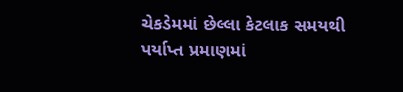ચેકડેમમાં છેલ્લા કેટલાક સમયથી પર્યાપ્ત પ્રમાણમાં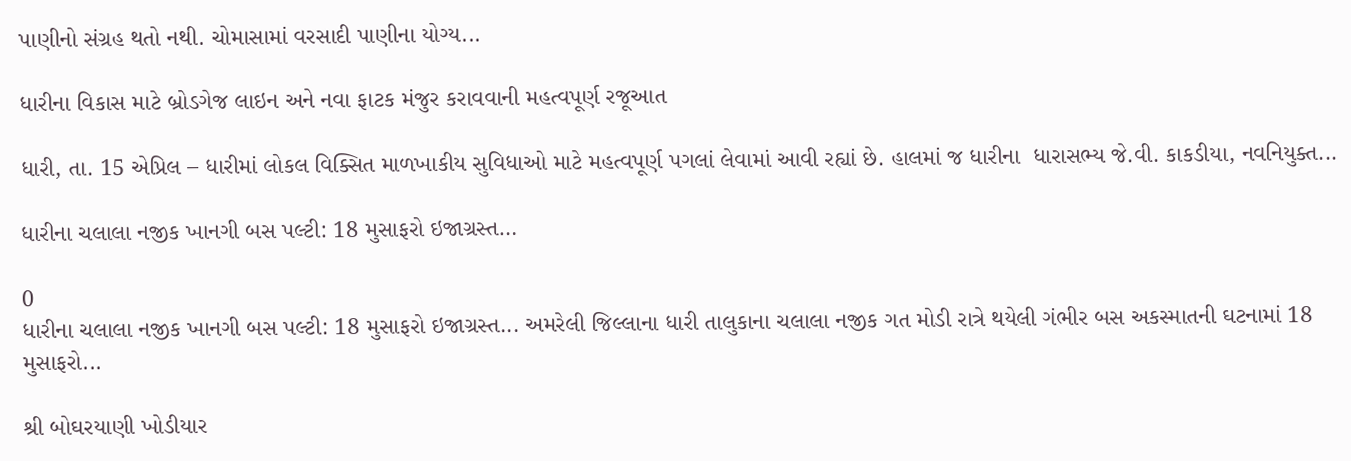પાણીનો સંગ્રહ થતો નથી. ચોમાસામાં વરસાદી પાણીના યોગ્ય...

ધારીના વિકાસ માટે બ્રોડગેજ લાઇન અને નવા ફાટક મંજુર કરાવવાની મહત્વપૂર્ણ રજૂઆત

ધારી, તા. 15 એપ્રિલ – ધારીમાં લોકલ વિક્સિત માળખાકીય સુવિધાઓ માટે મહત્વપૂર્ણ પગલાં લેવામાં આવી રહ્યાં છે. હાલમાં જ ધારીના  ધારાસભ્ય જે.વી. કાકડીયા, નવનિયુક્ત...

ધારીના ચલાલા નજીક ખાનગી બસ પલ્ટી: 18 મુસાફરો ઇજાગ્રસ્ત…

0
ધારીના ચલાલા નજીક ખાનગી બસ પલ્ટી: 18 મુસાફરો ઇજાગ્રસ્ત... અમરેલી જિલ્લાના ધારી તાલુકાના ચલાલા નજીક ગત મોડી રાત્રે થયેલી ગંભીર બસ અકસ્માતની ઘટનામાં 18 મુસાફરો...

શ્રી બોઘરયાણી ખોડીયાર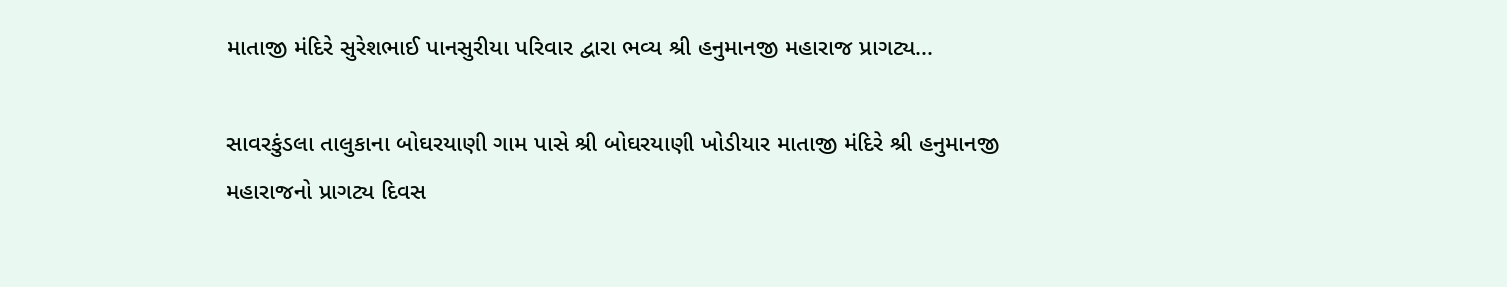માતાજી મંદિરે સુરેશભાઈ પાનસુરીયા પરિવાર દ્વારા ભવ્ય શ્રી હનુમાનજી મહારાજ પ્રાગટ્ય...

સાવરકુંડલા તાલુકાના બોઘરયાણી ગામ પાસે શ્રી બોઘરયાણી ખોડીયાર માતાજી મંદિરે શ્રી હનુમાનજી મહારાજનો પ્રાગટ્ય દિવસ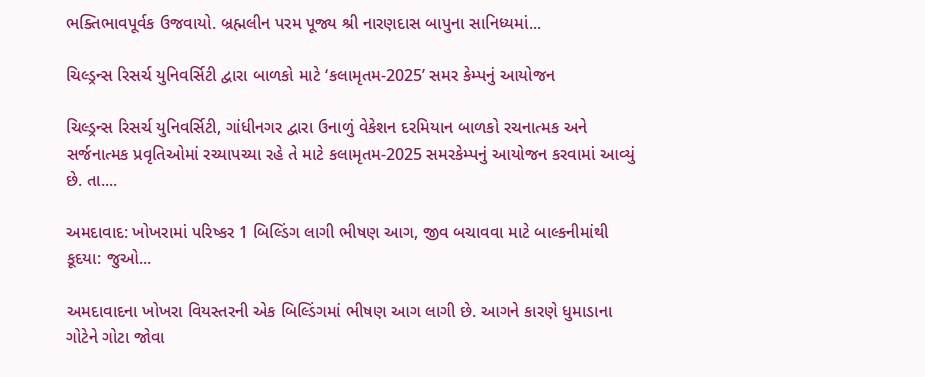ભક્તિભાવપૂર્વક ઉજવાયો. બ્રહ્મલીન પરમ પૂજ્ય શ્રી નારણદાસ બાપુના સાનિધ્યમાં...

ચિલ્ડ્રન્સ રિસર્ચ યુનિવર્સિટી દ્વારા બાળકો માટે ‘કલામૃતમ-2025’ સમર કેમ્પનું આયોજન

ચિલ્ડ્રન્સ રિસર્ચ યુનિવર્સિટી, ગાંધીનગર દ્વારા ઉનાળું વેકેશન દરમિયાન બાળકો રચનાત્મક અને સર્જનાત્મક પ્રવૃતિઓમાં રચ્યાપચ્યા રહે તે માટે કલામૃતમ-2025 સમરકેમ્પનું આયોજન કરવામાં આવ્યું છે. તા....

અમદાવાદ: ખોખરામાં પરિષ્કર 1 બિલ્ડિંગ લાગી ભીષણ આગ, જીવ બચાવવા માટે બાલ્કનીમાંથી કૂદયા: જુઓ...

અમદાવાદના ખોખરા વિયસ્તરની એક બિલ્ડિંગમાં ભીષણ આગ લાગી છે. આગને કારણે ધુમાડાના ગોટેને ગોટા જોવા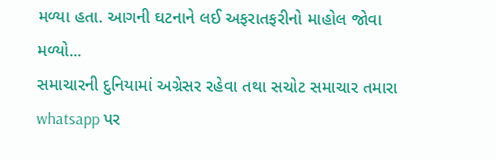મળ્યા હતા. આગની ઘટનાને લઈ અફરાતફરીનો માહોલ જોવા મળ્યો...
સમાચારની દુનિયામાં અગ્રેસર રહેવા તથા સચોટ સમાચાર તમારા whatsapp પર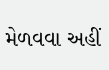મેળવવા અહીં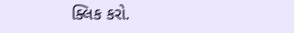ક્લિક કરો.